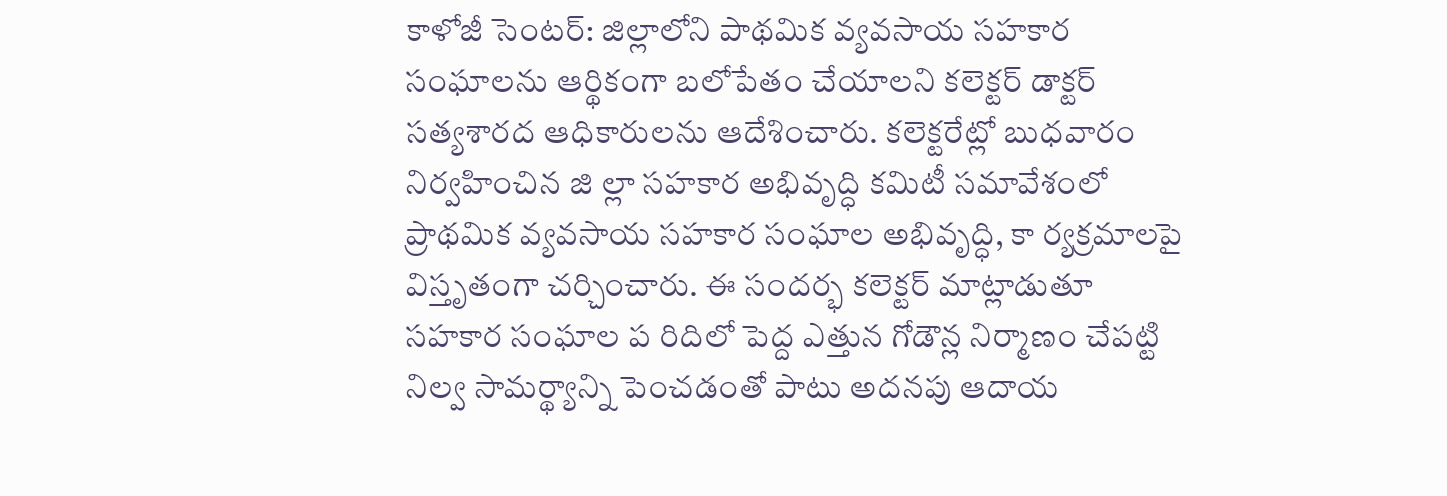కాళోజీ సెంటర్: జిల్లాలోని పాథమిక వ్యవసాయ సహకార సంఘాలను ఆర్థికంగా బలోపేతం చేయాలని కలెక్టర్ డాక్టర్ సత్యశారద ఆధికారులను ఆదేశించారు. కలెక్టరేట్లో బుధవారం నిర్వహించిన జి ల్లా సహకార అభివృద్ధి కమిటీ సమావేశంలో ప్రాథమిక వ్యవసాయ సహకార సంఘాల అభివృద్ధి, కా ర్యక్రమాలపై విస్తృతంగా చర్చించారు. ఈ సందర్భ కలెక్టర్ మాట్లాడుతూ సహకార సంఘాల ప రిదిలో పెద్ద ఎత్తున గోడౌన్ల నిర్మాణం చేపట్టి నిల్వ సామర్థ్యాన్ని పెంచడంతో పాటు అదనపు ఆదాయ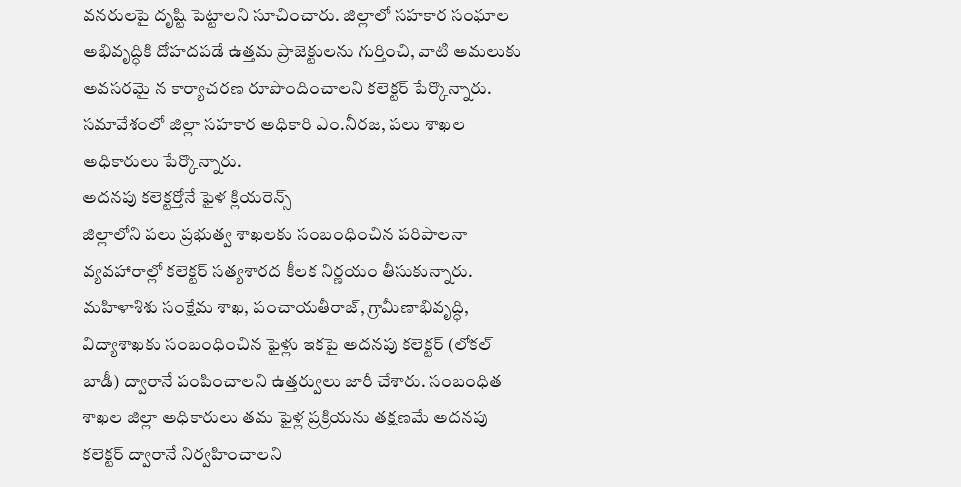వనరులపై దృష్టి పెట్టాలని సూచించారు. జిల్లాలో సహకార సంఘాల అభివృద్ధికి దోహదపడే ఉత్తమ ప్రాజెక్టులను గుర్తించి, వాటి అమలుకు అవసరమై న కార్యాచరణ రూపొందించాలని కలెక్టర్ పేర్కొన్నారు. సమావేశంలో జిల్లా సహకార అధికారి ఎం.నీరజ, పలు శాఖల అధికారులు పేర్కొన్నారు.
అదనపు కలెక్టర్తోనే ఫైళ క్లియరెన్స్
జిల్లాలోని పలు ప్రభుత్వ శాఖలకు సంబంధించిన పరిపాలనా వ్యవహారాల్లో కలెక్టర్ సత్యశారద కీలక నిర్ణయం తీసుకున్నారు. మహిళాశిశు సంక్షేమ శాఖ, పంచాయతీరాజ్, గ్రామీణాభివృద్ధి, విద్యాశాఖకు సంబంధించిన ఫైళ్లు ఇకపై అదనపు కలెక్టర్ (లోకల్ బాడీ) ద్వారానే పంపించాలని ఉత్తర్వులు జారీ చేశారు. సంబంధిత శాఖల జిల్లా అధికారులు తమ ఫైళ్ల ప్రక్రియను తక్షణమే అదనపు కలెక్టర్ ద్వారానే నిర్వహించాలని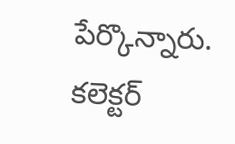పేర్కొన్నారు.
కలెక్టర్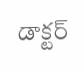డాక్టర్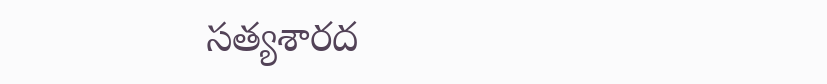సత్యశారద